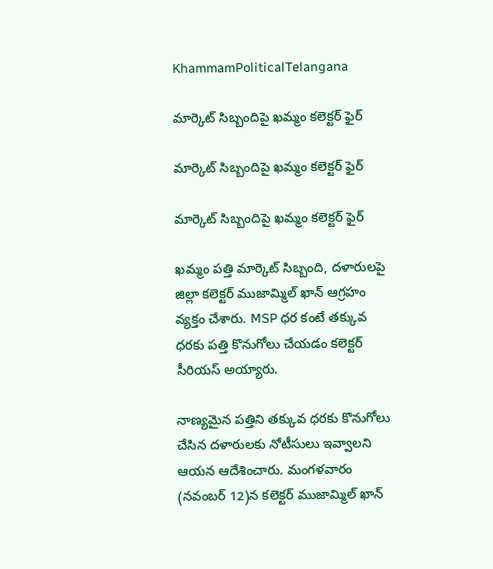KhammamPoliticalTelangana

మార్కెట్ సిబ్బందిపై ఖమ్మం కలెక్టర్ ఫైర్

మార్కెట్ సిబ్బందిపై ఖమ్మం కలెక్టర్ ఫైర్

మార్కెట్ సిబ్బందిపై ఖమ్మం కలెక్టర్ ఫైర్

ఖమ్మం పత్తి మార్కెట్ సిబ్బంది, దళారులపై జిల్లా కలెక్టర్ ముజామ్మిల్ ఖాన్ ఆగ్రహం వ్యక్తం చేశారు. MSP ధర కంటే తక్కువ ధరకు పత్తి కొనుగోలు చేయడం కలెక్టర్ సీరియస్ అయ్యారు.

నాణ్యమైన పత్తిని తక్కువ ధరకు కొనుగోలు చేసిన దళారులకు నోటీసులు ఇవ్వాలని ఆయన ఆదేశించారు. మంగళవారం (నవంబర్ 12)న కలెక్టర్ ముజామ్మిల్ ఖాన్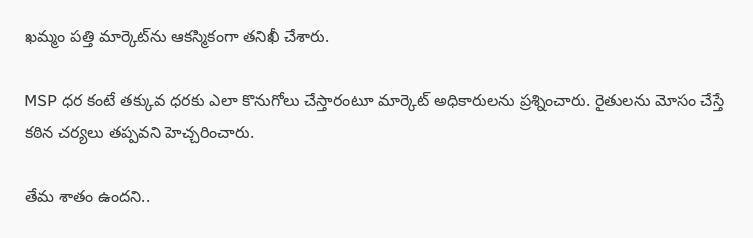ఖమ్మం పత్తి మార్కెట్‌ను ఆకస్మికంగా తనిఖీ చేశారు.

MSP ధర కంటే తక్కువ ధరకు ఎలా కొనుగోలు చేస్తారంటూ మార్కెట్ అధికారులను ప్రశ్నించారు. రైతులను మోసం చేస్తే కఠిన చర్యలు తప్పవని హెచ్చరించారు.

తేమ శాతం ఉందని..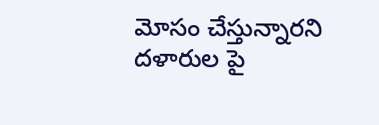మోసం చేస్తున్నారని దళారుల పై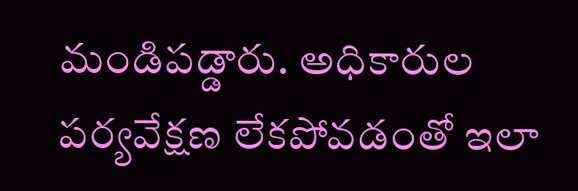మండిపడ్డారు. అధికారుల పర్యవేక్షణ లేకపోవడంతో ఇలా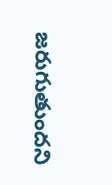జరుగుతుందని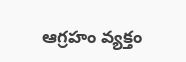ఆగ్రహం వ్యక్తం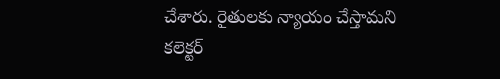చేశారు. రైతులకు న్యాయం చేస్తామని కలెక్టర్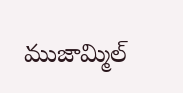ముజామ్మిల్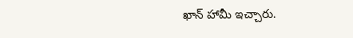ఖాన్ హామీ ఇచ్చారు.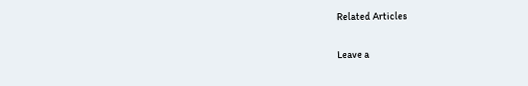Related Articles

Leave a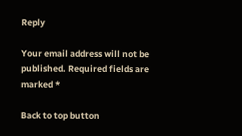Reply

Your email address will not be published. Required fields are marked *

Back to top button